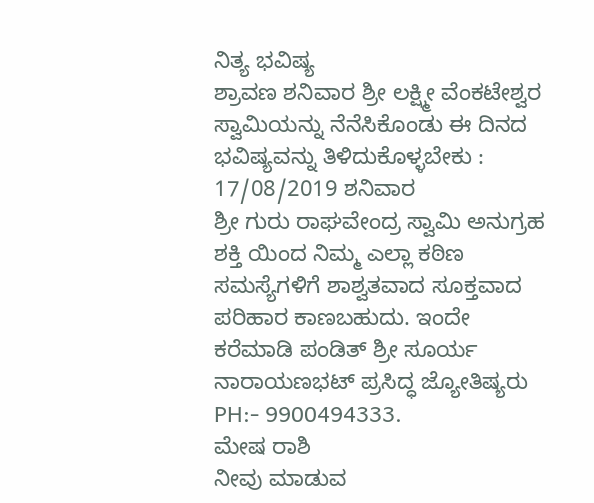ನಿತ್ಯ ಭವಿಷ್ಯ
ಶ್ರಾವಣ ಶನಿವಾರ ಶ್ರೀ ಲಕ್ಷ್ಮೀ ವೆಂಕಟೇಶ್ವರ ಸ್ವಾಮಿಯನ್ನು ನೆನೆಸಿಕೊಂಡು ಈ ದಿನದ ಭವಿಷ್ಯವನ್ನು ತಿಳಿದುಕೊಳ್ಳಬೇಕು : 17/08/2019 ಶನಿವಾರ
ಶ್ರೀ ಗುರು ರಾಘವೇಂದ್ರ ಸ್ವಾಮಿ ಅನುಗ್ರಹ ಶಕ್ತಿ ಯಿಂದ ನಿಮ್ಮ ಎಲ್ಲಾ ಕಠಿಣ ಸಮಸ್ಯೆಗಳಿಗೆ ಶಾಶ್ವತವಾದ ಸೂಕ್ತವಾದ ಪರಿಹಾರ ಕಾಣಬಹುದು. ಇಂದೇ ಕರೆಮಾಡಿ ಪಂಡಿತ್ ಶ್ರೀ ಸೂರ್ಯ ನಾರಾಯಣಭಟ್ ಪ್ರಸಿದ್ಧ ಜ್ಯೋತಿಷ್ಯರು PH:- 9900494333.
ಮೇಷ ರಾಶಿ
ನೀವು ಮಾಡುವ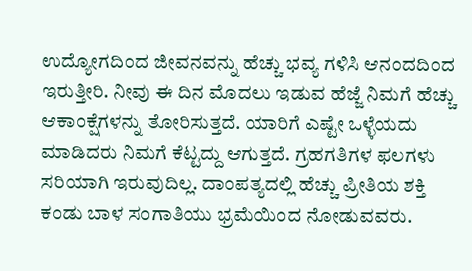ಉದ್ಯೋಗದಿಂದ ಜೀವನವನ್ನು ಹೆಚ್ಚು ಭವ್ಯ ಗಳಿಸಿ ಆನಂದದಿಂದ ಇರುತ್ತೀರಿ. ನೀವು ಈ ದಿನ ಮೊದಲು ಇಡುವ ಹೆಜ್ಜೆ ನಿಮಗೆ ಹೆಚ್ಚು ಆಕಾಂಕ್ಷೆಗಳನ್ನು ತೋರಿಸುತ್ತದೆ. ಯಾರಿಗೆ ಎಷ್ಟೇ ಒಳ್ಳೆಯದು ಮಾಡಿದರು ನಿಮಗೆ ಕೆಟ್ಟದ್ದು ಆಗುತ್ತದೆ. ಗ್ರಹಗತಿಗಳ ಫಲಗಳು ಸರಿಯಾಗಿ ಇರುವುದಿಲ್ಲ. ದಾಂಪತ್ಯದಲ್ಲಿ ಹೆಚ್ಚು ಪ್ರೀತಿಯ ಶಕ್ತಿ ಕಂಡು ಬಾಳ ಸಂಗಾತಿಯು ಭ್ರಮೆಯಿಂದ ನೋಡುವವರು.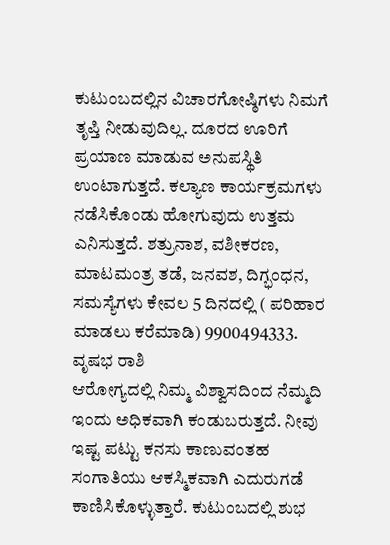ಕುಟುಂಬದಲ್ಲಿನ ವಿಚಾರಗೋಷ್ಠಿಗಳು ನಿಮಗೆ ತೃಪ್ತಿ ನೀಡುವುದಿಲ್ಲ. ದೂರದ ಊರಿಗೆ ಪ್ರಯಾಣ ಮಾಡುವ ಅನುಪಸ್ಥಿತಿ ಉಂಟಾಗುತ್ತದೆ. ಕಲ್ಯಾಣ ಕಾರ್ಯಕ್ರಮಗಳು ನಡೆಸಿಕೊಂಡು ಹೋಗುವುದು ಉತ್ತಮ ಎನಿಸುತ್ತದೆ. ಶತ್ರುನಾಶ, ವಶೀಕರಣ, ಮಾಟಮಂತ್ರ ತಡೆ, ಜನವಶ, ದಿಗ್ಭಂಧನ, ಸಮಸ್ಯೆಗಳು ಕೇವಲ 5 ದಿನದಲ್ಲಿ ( ಪರಿಹಾರ ಮಾಡಲು ಕರೆಮಾಡಿ) 9900494333.
ವೃಷಭ ರಾಶಿ
ಆರೋಗ್ಯದಲ್ಲಿ ನಿಮ್ಮ ವಿಶ್ವಾಸದಿಂದ ನೆಮ್ಮದಿ ಇಂದು ಅಧಿಕವಾಗಿ ಕಂಡುಬರುತ್ತದೆ. ನೀವು ಇಷ್ಟ ಪಟ್ಟು ಕನಸು ಕಾಣುವಂತಹ ಸಂಗಾತಿಯು ಆಕಸ್ಮಿಕವಾಗಿ ಎದುರುಗಡೆ ಕಾಣಿಸಿಕೊಳ್ಳುತ್ತಾರೆ. ಕುಟುಂಬದಲ್ಲಿ ಶುಭ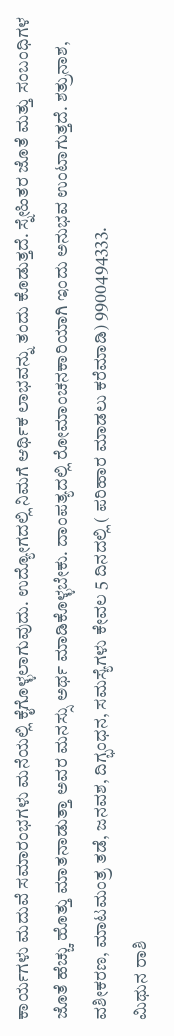ಕಾರ್ಯಗಳು ಮದುವೆ ಸಮಾರಂಭಗಳು ಮನೆಯಲ್ಲಿ ಕೈಗೊಳ್ಳಲಾಗುವುದು. ಉದ್ಯೋಗದಲ್ಲಿ ನಿಮಗೆ ಆರ್ಥಿಕ ಲಾಭವನ್ನು ತಂದು ಕೊಡುತ್ತದೆ. ಸ್ನೇಹಿತರ ಜೊತೆ ಮತ್ತು ಸಂಬಂಧಿಗಳ ಜೊತೆ ಹೆಚ್ಚು ಹೊತ್ತು ಮಾತನಾಡುತ್ತಾ ಅವರ ಮನಸ್ಸು ಅರ್ಥ ಮಾಡಿಕೊಳ್ಳಬೇಕು. ದಾಂಪತ್ಯದಲ್ಲಿ ರೋಮಾಂಚನಕಾರಿಯಾಗಿ ಇಂದು ಅನುಭವ ಉಂಟಾಗುತ್ತದೆ. ಶತ್ರುನಾಶ, ವಶೀಕರಣ, ಮಾಟಮಂತ್ರ ತಡೆ, ಜನವಶ, ದಿಗ್ಭಂಧನ, ಸಮಸ್ಯೆಗಳು ಕೇವಲ 5 ದಿನದಲ್ಲಿ ( ಪರಿಹಾರ ಮಾಡಲು ಕರೆಮಾಡಿ) 9900494333.
ಮಿಥುನ ರಾಶಿ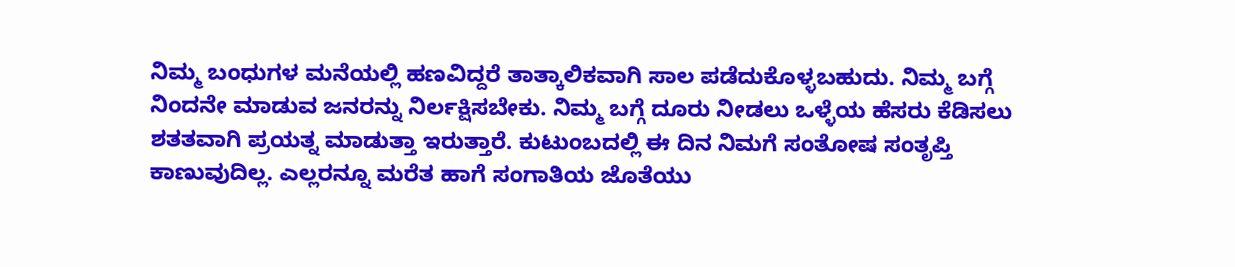ನಿಮ್ಮ ಬಂಧುಗಳ ಮನೆಯಲ್ಲಿ ಹಣವಿದ್ದರೆ ತಾತ್ಕಾಲಿಕವಾಗಿ ಸಾಲ ಪಡೆದುಕೊಳ್ಳಬಹುದು. ನಿಮ್ಮ ಬಗ್ಗೆ ನಿಂದನೇ ಮಾಡುವ ಜನರನ್ನು ನಿರ್ಲಕ್ಷಿಸಬೇಕು. ನಿಮ್ಮ ಬಗ್ಗೆ ದೂರು ನೀಡಲು ಒಳ್ಳೆಯ ಹೆಸರು ಕೆಡಿಸಲು ಶತತವಾಗಿ ಪ್ರಯತ್ನ ಮಾಡುತ್ತಾ ಇರುತ್ತಾರೆ. ಕುಟುಂಬದಲ್ಲಿ ಈ ದಿನ ನಿಮಗೆ ಸಂತೋಷ ಸಂತೃಪ್ತಿ ಕಾಣುವುದಿಲ್ಲ. ಎಲ್ಲರನ್ನೂ ಮರೆತ ಹಾಗೆ ಸಂಗಾತಿಯ ಜೊತೆಯು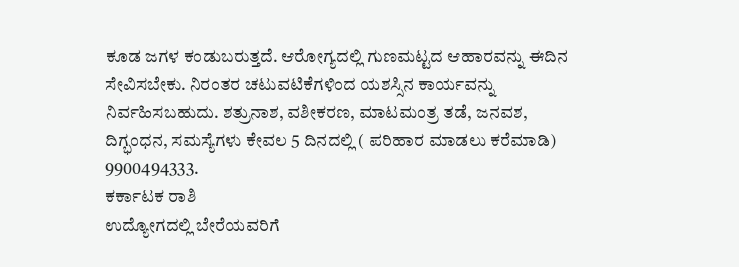ಕೂಡ ಜಗಳ ಕಂಡುಬರುತ್ತದೆ. ಆರೋಗ್ಯದಲ್ಲಿ ಗುಣಮಟ್ಟದ ಆಹಾರವನ್ನು ಈದಿನ ಸೇವಿಸಬೇಕು. ನಿರಂತರ ಚಟುವಟಿಕೆಗಳಿಂದ ಯಶಸ್ಸಿನ ಕಾರ್ಯವನ್ನು ನಿರ್ವಹಿಸಬಹುದು. ಶತ್ರುನಾಶ, ವಶೀಕರಣ, ಮಾಟಮಂತ್ರ ತಡೆ, ಜನವಶ, ದಿಗ್ಭಂಧನ, ಸಮಸ್ಯೆಗಳು ಕೇವಲ 5 ದಿನದಲ್ಲಿ ( ಪರಿಹಾರ ಮಾಡಲು ಕರೆಮಾಡಿ) 9900494333.
ಕರ್ಕಾಟಕ ರಾಶಿ
ಉದ್ಯೋಗದಲ್ಲಿ ಬೇರೆಯವರಿಗೆ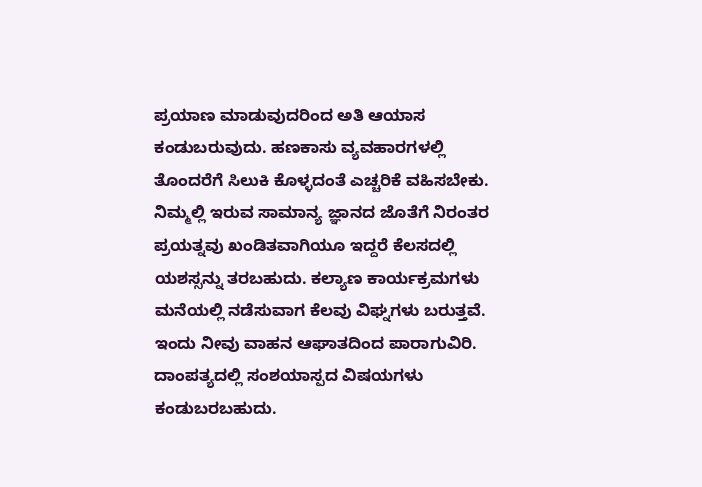ಪ್ರಯಾಣ ಮಾಡುವುದರಿಂದ ಅತಿ ಆಯಾಸ ಕಂಡುಬರುವುದು. ಹಣಕಾಸು ವ್ಯವಹಾರಗಳಲ್ಲಿ ತೊಂದರೆಗೆ ಸಿಲುಕಿ ಕೊಳ್ಳದಂತೆ ಎಚ್ಚರಿಕೆ ವಹಿಸಬೇಕು. ನಿಮ್ಮಲ್ಲಿ ಇರುವ ಸಾಮಾನ್ಯ ಜ್ಞಾನದ ಜೊತೆಗೆ ನಿರಂತರ ಪ್ರಯತ್ನವು ಖಂಡಿತವಾಗಿಯೂ ಇದ್ದರೆ ಕೆಲಸದಲ್ಲಿ ಯಶಸ್ಸನ್ನು ತರಬಹುದು. ಕಲ್ಯಾಣ ಕಾರ್ಯಕ್ರಮಗಳು ಮನೆಯಲ್ಲಿ ನಡೆಸುವಾಗ ಕೆಲವು ವಿಘ್ನಗಳು ಬರುತ್ತವೆ. ಇಂದು ನೀವು ವಾಹನ ಆಘಾತದಿಂದ ಪಾರಾಗುವಿರಿ. ದಾಂಪತ್ಯದಲ್ಲಿ ಸಂಶಯಾಸ್ಪದ ವಿಷಯಗಳು ಕಂಡುಬರಬಹುದು.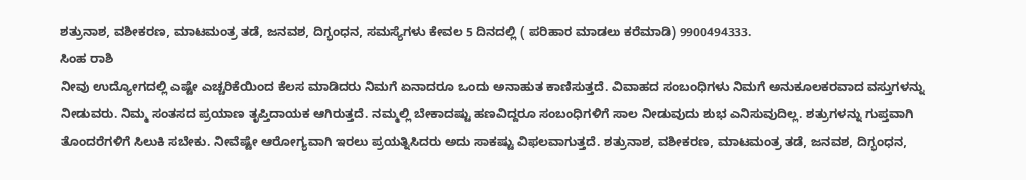ಶತ್ರುನಾಶ, ವಶೀಕರಣ, ಮಾಟಮಂತ್ರ ತಡೆ, ಜನವಶ, ದಿಗ್ಭಂಧನ, ಸಮಸ್ಯೆಗಳು ಕೇವಲ 5 ದಿನದಲ್ಲಿ ( ಪರಿಹಾರ ಮಾಡಲು ಕರೆಮಾಡಿ) 9900494333.
ಸಿಂಹ ರಾಶಿ
ನೀವು ಉದ್ಯೋಗದಲ್ಲಿ ಎಷ್ಟೇ ಎಚ್ಚರಿಕೆಯಿಂದ ಕೆಲಸ ಮಾಡಿದರು ನಿಮಗೆ ಏನಾದರೂ ಒಂದು ಅನಾಹುತ ಕಾಣಿಸುತ್ತದೆ. ವಿವಾಹದ ಸಂಬಂಧಿಗಳು ನಿಮಗೆ ಅನುಕೂಲಕರವಾದ ವಸ್ತುಗಳನ್ನು ನೀಡುವರು. ನಿಮ್ಮ ಸಂತಸದ ಪ್ರಯಾಣ ತೃಪ್ತಿದಾಯಕ ಆಗಿರುತ್ತದೆ. ನಮ್ಮಲ್ಲಿ ಬೇಕಾದಷ್ಟು ಹಣವಿದ್ದರೂ ಸಂಬಂಧಿಗಳಿಗೆ ಸಾಲ ನೀಡುವುದು ಶುಭ ಎನಿಸುವುದಿಲ್ಲ. ಶತ್ರುಗಳನ್ನು ಗುಪ್ತವಾಗಿ ತೊಂದರೆಗಳಿಗೆ ಸಿಲುಕಿ ಸಬೇಕು. ನೀವೆಷ್ಟೇ ಆರೋಗ್ಯವಾಗಿ ಇರಲು ಪ್ರಯತ್ನಿಸಿದರು ಅದು ಸಾಕಷ್ಟು ವಿಫಲವಾಗುತ್ತದೆ. ಶತ್ರುನಾಶ, ವಶೀಕರಣ, ಮಾಟಮಂತ್ರ ತಡೆ, ಜನವಶ, ದಿಗ್ಭಂಧನ,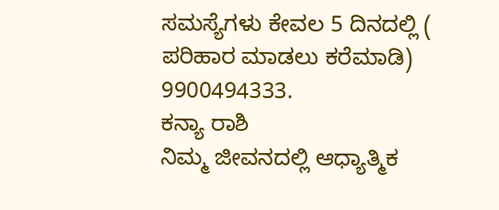ಸಮಸ್ಯೆಗಳು ಕೇವಲ 5 ದಿನದಲ್ಲಿ ( ಪರಿಹಾರ ಮಾಡಲು ಕರೆಮಾಡಿ) 9900494333.
ಕನ್ಯಾ ರಾಶಿ
ನಿಮ್ಮ ಜೀವನದಲ್ಲಿ ಆಧ್ಯಾತ್ಮಿಕ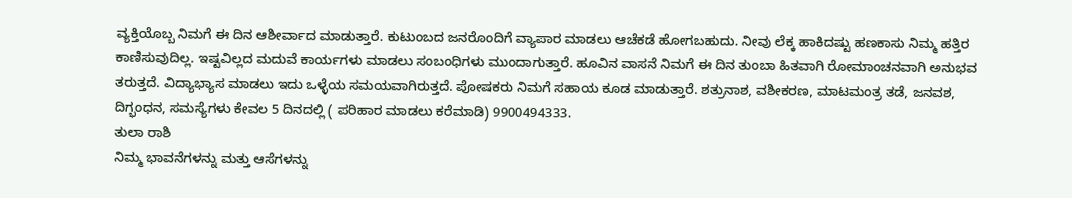ವ್ಯಕ್ತಿಯೊಬ್ಬ ನಿಮಗೆ ಈ ದಿನ ಆಶೀರ್ವಾದ ಮಾಡುತ್ತಾರೆ. ಕುಟುಂಬದ ಜನರೊಂದಿಗೆ ವ್ಯಾಪಾರ ಮಾಡಲು ಆಚೆಕಡೆ ಹೋಗಬಹುದು. ನೀವು ಲೆಕ್ಕ ಹಾಕಿದಷ್ಟು ಹಣಕಾಸು ನಿಮ್ಮ ಹತ್ತಿರ ಕಾಣಿಸುವುದಿಲ್ಲ. ಇಷ್ಟವಿಲ್ಲದ ಮದುವೆ ಕಾರ್ಯಗಳು ಮಾಡಲು ಸಂಬಂಧಿಗಳು ಮುಂದಾಗುತ್ತಾರೆ. ಹೂವಿನ ವಾಸನೆ ನಿಮಗೆ ಈ ದಿನ ತುಂಬಾ ಹಿತವಾಗಿ ರೋಮಾಂಚನವಾಗಿ ಅನುಭವ ತರುತ್ತದೆ. ವಿದ್ಯಾಭ್ಯಾಸ ಮಾಡಲು ಇದು ಒಳ್ಳೆಯ ಸಮಯವಾಗಿರುತ್ತದೆ. ಪೋಷಕರು ನಿಮಗೆ ಸಹಾಯ ಕೂಡ ಮಾಡುತ್ತಾರೆ. ಶತ್ರುನಾಶ, ವಶೀಕರಣ, ಮಾಟಮಂತ್ರ ತಡೆ, ಜನವಶ, ದಿಗ್ಭಂಧನ, ಸಮಸ್ಯೆಗಳು ಕೇವಲ 5 ದಿನದಲ್ಲಿ ( ಪರಿಹಾರ ಮಾಡಲು ಕರೆಮಾಡಿ) 9900494333.
ತುಲಾ ರಾಶಿ
ನಿಮ್ಮ ಭಾವನೆಗಳನ್ನು ಮತ್ತು ಆಸೆಗಳನ್ನು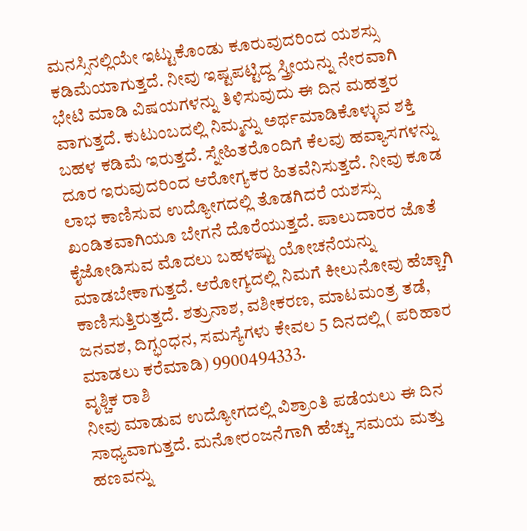ಮನಸ್ಸಿನಲ್ಲಿಯೇ ಇಟ್ಟುಕೊಂಡು ಕೂರುವುದರಿಂದ ಯಶಸ್ಸು ಕಡಿಮೆಯಾಗುತ್ತದೆ. ನೀವು ಇಷ್ಟಪಟ್ಟಿದ್ದ ಸ್ತ್ರೀಯನ್ನು ನೇರವಾಗಿ ಭೇಟಿ ಮಾಡಿ ವಿಷಯಗಳನ್ನು ತಿಳಿಸುವುದು ಈ ದಿನ ಮಹತ್ತರ ವಾಗುತ್ತದೆ. ಕುಟುಂಬದಲ್ಲಿ ನಿಮ್ಮನ್ನು ಅರ್ಥಮಾಡಿಕೊಳ್ಳುವ ಶಕ್ತಿ ಬಹಳ ಕಡಿಮೆ ಇರುತ್ತದೆ. ಸ್ನೇಹಿತರೊಂದಿಗೆ ಕೆಲವು ಹವ್ಯಾಸಗಳನ್ನು ದೂರ ಇರುವುದರಿಂದ ಆರೋಗ್ಯಕರ ಹಿತವೆನಿಸುತ್ತದೆ. ನೀವು ಕೂಡ ಲಾಭ ಕಾಣಿಸುವ ಉದ್ಯೋಗದಲ್ಲಿ ತೊಡಗಿದರೆ ಯಶಸ್ಸು ಖಂಡಿತವಾಗಿಯೂ ಬೇಗನೆ ದೊರೆಯುತ್ತದೆ. ಪಾಲುದಾರರ ಜೊತೆ ಕೈಜೋಡಿಸುವ ಮೊದಲು ಬಹಳಷ್ಟು ಯೋಚನೆಯನ್ನು ಮಾಡಬೇಕಾಗುತ್ತದೆ. ಆರೋಗ್ಯದಲ್ಲಿ ನಿಮಗೆ ಕೀಲುನೋವು ಹೆಚ್ಚಾಗಿ ಕಾಣಿಸುತ್ತಿರುತ್ತದೆ. ಶತ್ರುನಾಶ, ವಶೀಕರಣ, ಮಾಟಮಂತ್ರ ತಡೆ, ಜನವಶ, ದಿಗ್ಭಂಧನ, ಸಮಸ್ಯೆಗಳು ಕೇವಲ 5 ದಿನದಲ್ಲಿ ( ಪರಿಹಾರ ಮಾಡಲು ಕರೆಮಾಡಿ) 9900494333.
ವೃಶ್ಚಿಕ ರಾಶಿ
ನೀವು ಮಾಡುವ ಉದ್ಯೋಗದಲ್ಲಿ ವಿಶ್ರಾಂತಿ ಪಡೆಯಲು ಈ ದಿನ ಸಾಧ್ಯವಾಗುತ್ತದೆ. ಮನೋರಂಜನೆಗಾಗಿ ಹೆಚ್ಚು ಸಮಯ ಮತ್ತು ಹಣವನ್ನು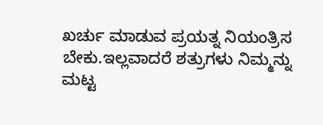ಖರ್ಚು ಮಾಡುವ ಪ್ರಯತ್ನ ನಿಯಂತ್ರಿಸ ಬೇಕು.ಇಲ್ಲವಾದರೆ ಶತ್ರುಗಳು ನಿಮ್ಮನ್ನು ಮಟ್ಟ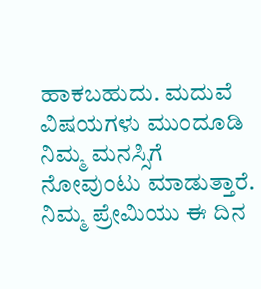ಹಾಕಬಹುದು. ಮದುವೆ ವಿಷಯಗಳು ಮುಂದೂಡಿ ನಿಮ್ಮ ಮನಸ್ಸಿಗೆ ನೋವುಂಟು ಮಾಡುತ್ತಾರೆ. ನಿಮ್ಮ ಪ್ರೇಮಿಯು ಈ ದಿನ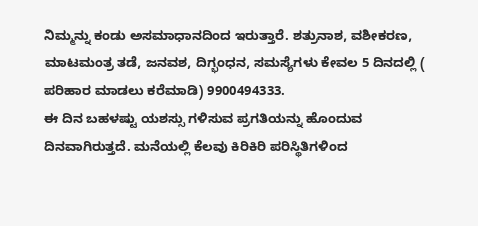ನಿಮ್ಮನ್ನು ಕಂಡು ಅಸಮಾಧಾನದಿಂದ ಇರುತ್ತಾರೆ. ಶತ್ರುನಾಶ, ವಶೀಕರಣ, ಮಾಟಮಂತ್ರ ತಡೆ, ಜನವಶ, ದಿಗ್ಭಂಧನ, ಸಮಸ್ಯೆಗಳು ಕೇವಲ 5 ದಿನದಲ್ಲಿ ( ಪರಿಹಾರ ಮಾಡಲು ಕರೆಮಾಡಿ) 9900494333.
ಈ ದಿನ ಬಹಳಷ್ಟು ಯಶಸ್ಸು ಗಳಿಸುವ ಪ್ರಗತಿಯನ್ನು ಹೊಂದುವ ದಿನವಾಗಿರುತ್ತದೆ. ಮನೆಯಲ್ಲಿ ಕೆಲವು ಕಿರಿಕಿರಿ ಪರಿಸ್ಥಿತಿಗಳಿಂದ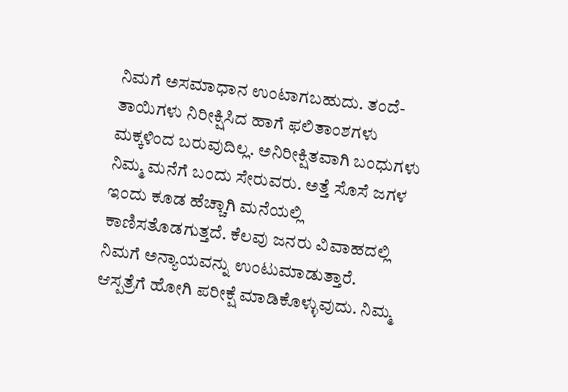ನಿಮಗೆ ಅಸಮಾಧಾನ ಉಂಟಾಗಬಹುದು. ತಂದೆ-ತಾಯಿಗಳು ನಿರೀಕ್ಷಿಸಿದ ಹಾಗೆ ಫಲಿತಾಂಶಗಳು ಮಕ್ಕಳಿಂದ ಬರುವುದಿಲ್ಲ. ಅನಿರೀಕ್ಷಿತವಾಗಿ ಬಂಧುಗಳು ನಿಮ್ಮ ಮನೆಗೆ ಬಂದು ಸೇರುವರು. ಅತ್ತೆ ಸೊಸೆ ಜಗಳ ಇಂದು ಕೂಡ ಹೆಚ್ಚಾಗಿ ಮನೆಯಲ್ಲಿ ಕಾಣಿಸತೊಡಗುತ್ತದೆ. ಕೆಲವು ಜನರು ವಿವಾಹದಲ್ಲಿ ನಿಮಗೆ ಅನ್ಯಾಯವನ್ನು ಉಂಟುಮಾಡುತ್ತಾರೆ. ಆಸ್ಪತ್ರೆಗೆ ಹೋಗಿ ಪರೀಕ್ಷೆ ಮಾಡಿಕೊಳ್ಳುವುದು. ನಿಮ್ಮ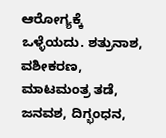ಆರೋಗ್ಯಕ್ಕೆ ಒಳ್ಳೆಯದು. ಶತ್ರುನಾಶ, ವಶೀಕರಣ, ಮಾಟಮಂತ್ರ ತಡೆ, ಜನವಶ, ದಿಗ್ಭಂಧನ,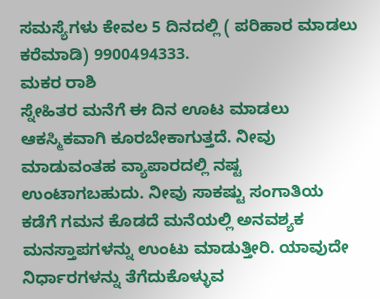ಸಮಸ್ಯೆಗಳು ಕೇವಲ 5 ದಿನದಲ್ಲಿ ( ಪರಿಹಾರ ಮಾಡಲು ಕರೆಮಾಡಿ) 9900494333.
ಮಕರ ರಾಶಿ
ಸ್ನೇಹಿತರ ಮನೆಗೆ ಈ ದಿನ ಊಟ ಮಾಡಲು ಆಕಸ್ಮಿಕವಾಗಿ ಕೂರಬೇಕಾಗುತ್ತದೆ. ನೀವು ಮಾಡುವಂತಹ ವ್ಯಾಪಾರದಲ್ಲಿ ನಷ್ಟ ಉಂಟಾಗಬಹುದು. ನೀವು ಸಾಕಷ್ಟು ಸಂಗಾತಿಯ ಕಡೆಗೆ ಗಮನ ಕೊಡದೆ ಮನೆಯಲ್ಲಿ ಅನವಶ್ಯಕ ಮನಸ್ತಾಪಗಳನ್ನು ಉಂಟು ಮಾಡುತ್ತೀರಿ. ಯಾವುದೇ ನಿರ್ಧಾರಗಳನ್ನು ತೆಗೆದುಕೊಳ್ಳುವ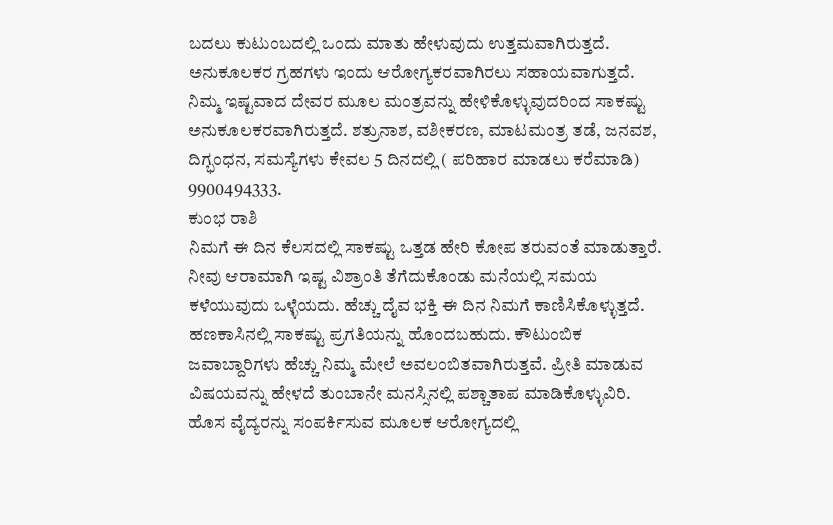ಬದಲು ಕುಟುಂಬದಲ್ಲಿ ಒಂದು ಮಾತು ಹೇಳುವುದು ಉತ್ತಮವಾಗಿರುತ್ತದೆ. ಅನುಕೂಲಕರ ಗ್ರಹಗಳು ಇಂದು ಆರೋಗ್ಯಕರವಾಗಿರಲು ಸಹಾಯವಾಗುತ್ತದೆ. ನಿಮ್ಮ ಇಷ್ಟವಾದ ದೇವರ ಮೂಲ ಮಂತ್ರವನ್ನು ಹೇಳಿಕೊಳ್ಳುವುದರಿಂದ ಸಾಕಷ್ಟು ಅನುಕೂಲಕರವಾಗಿರುತ್ತದೆ. ಶತ್ರುನಾಶ, ವಶೀಕರಣ, ಮಾಟಮಂತ್ರ ತಡೆ, ಜನವಶ, ದಿಗ್ಭಂಧನ, ಸಮಸ್ಯೆಗಳು ಕೇವಲ 5 ದಿನದಲ್ಲಿ ( ಪರಿಹಾರ ಮಾಡಲು ಕರೆಮಾಡಿ) 9900494333.
ಕುಂಭ ರಾಶಿ
ನಿಮಗೆ ಈ ದಿನ ಕೆಲಸದಲ್ಲಿ ಸಾಕಷ್ಟು ಒತ್ತಡ ಹೇರಿ ಕೋಪ ತರುವಂತೆ ಮಾಡುತ್ತಾರೆ. ನೀವು ಆರಾಮಾಗಿ ಇಷ್ಟ ವಿಶ್ರಾಂತಿ ತೆಗೆದುಕೊಂಡು ಮನೆಯಲ್ಲಿ ಸಮಯ ಕಳೆಯುವುದು ಒಳ್ಳೆಯದು. ಹೆಚ್ಚು ದೈವ ಭಕ್ತಿ ಈ ದಿನ ನಿಮಗೆ ಕಾಣಿಸಿಕೊಳ್ಳುತ್ತದೆ. ಹಣಕಾಸಿನಲ್ಲಿ ಸಾಕಷ್ಟು ಪ್ರಗತಿಯನ್ನು ಹೊಂದಬಹುದು. ಕೌಟುಂಬಿಕ ಜವಾಬ್ದಾರಿಗಳು ಹೆಚ್ಚು ನಿಮ್ಮ ಮೇಲೆ ಅವಲಂಬಿತವಾಗಿರುತ್ತವೆ. ಪ್ರೀತಿ ಮಾಡುವ ವಿಷಯವನ್ನು ಹೇಳದೆ ತುಂಬಾನೇ ಮನಸ್ಸಿನಲ್ಲಿ ಪಶ್ಚಾತಾಪ ಮಾಡಿಕೊಳ್ಳುವಿರಿ. ಹೊಸ ವೈದ್ಯರನ್ನು ಸಂಪರ್ಕಿಸುವ ಮೂಲಕ ಆರೋಗ್ಯದಲ್ಲಿ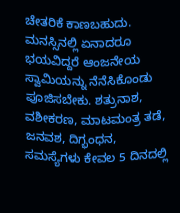ಚೇತರಿಕೆ ಕಾಣಬಹುದು. ಮನಸ್ಸಿನಲ್ಲಿ ಏನಾದರೂ ಭಯವಿದ್ದರೆ ಆಂಜನೇಯ ಸ್ವಾಮಿಯನ್ನು ನೆನೆಸಿಕೊಂಡು ಪೂಜಿಸಬೇಕು. ಶತ್ರುನಾಶ, ವಶೀಕರಣ, ಮಾಟಮಂತ್ರ ತಡೆ, ಜನವಶ, ದಿಗ್ಭಂಧನ, ಸಮಸ್ಯೆಗಳು ಕೇವಲ 5 ದಿನದಲ್ಲಿ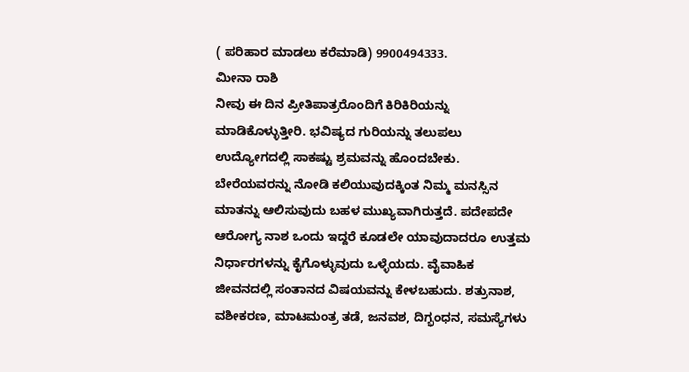( ಪರಿಹಾರ ಮಾಡಲು ಕರೆಮಾಡಿ) 9900494333.
ಮೀನಾ ರಾಶಿ
ನೀವು ಈ ದಿನ ಪ್ರೀತಿಪಾತ್ರರೊಂದಿಗೆ ಕಿರಿಕಿರಿಯನ್ನು ಮಾಡಿಕೊಳ್ಳುತ್ತೀರಿ. ಭವಿಷ್ಯದ ಗುರಿಯನ್ನು ತಲುಪಲು ಉದ್ಯೋಗದಲ್ಲಿ ಸಾಕಷ್ಟು ಶ್ರಮವನ್ನು ಹೊಂದಬೇಕು. ಬೇರೆಯವರನ್ನು ನೋಡಿ ಕಲಿಯುವುದಕ್ಕಿಂತ ನಿಮ್ಮ ಮನಸ್ಸಿನ ಮಾತನ್ನು ಆಲಿಸುವುದು ಬಹಳ ಮುಖ್ಯವಾಗಿರುತ್ತದೆ. ಪದೇಪದೇ ಆರೋಗ್ಯ ನಾಶ ಒಂದು ಇದ್ದರೆ ಕೂಡಲೇ ಯಾವುದಾದರೂ ಉತ್ತಮ ನಿರ್ಧಾರಗಳನ್ನು ಕೈಗೊಳ್ಳುವುದು ಒಳ್ಳೆಯದು. ವೈವಾಹಿಕ ಜೀವನದಲ್ಲಿ ಸಂತಾನದ ವಿಷಯವನ್ನು ಕೇಳಬಹುದು. ಶತ್ರುನಾಶ, ವಶೀಕರಣ, ಮಾಟಮಂತ್ರ ತಡೆ, ಜನವಶ, ದಿಗ್ಭಂಧನ, ಸಮಸ್ಯೆಗಳು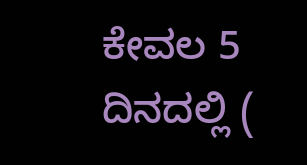ಕೇವಲ 5 ದಿನದಲ್ಲಿ (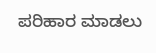ಪರಿಹಾರ ಮಾಡಲು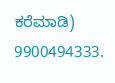ಕರೆಮಾಡಿ) 9900494333.